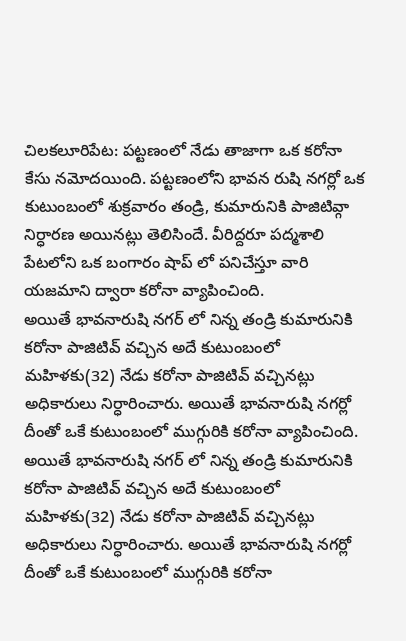చిలకలూరిపేట: పట్టణంలో నేడు తాజాగా ఒక కరోనా కేసు నమోదయింది. పట్టణంలోని భావన రుషి నగర్లో ఒక కుటుంబంలో శుక్రవారం తండ్రి, కుమారునికి పాజిటివ్గా నిర్ధారణ అయినట్లు తెలిసిందే. వీరిద్దరూ పద్మశాలి పేటలోని ఒక బంగారం షాప్ లో పనిచేస్తూ వారి యజమాని ద్వారా కరోనా వ్యాపించింది.
అయితే భావనారుషి నగర్ లో నిన్న తండ్రి కుమారునికి కరోనా పాజిటివ్ వచ్చిన అదే కుటుంబంలో మహిళకు(32) నేడు కరోనా పాజిటివ్ వచ్చినట్లు అధికారులు నిర్ధారించారు. అయితే భావనారుషి నగర్లో దీంతో ఒకే కుటుంబంలో ముగ్గురికి కరోనా వ్యాపించింది.
అయితే భావనారుషి నగర్ లో నిన్న తండ్రి కుమారునికి కరోనా పాజిటివ్ వచ్చిన అదే కుటుంబంలో మహిళకు(32) నేడు కరోనా పాజిటివ్ వచ్చినట్లు అధికారులు నిర్ధారించారు. అయితే భావనారుషి నగర్లో దీంతో ఒకే కుటుంబంలో ముగ్గురికి కరోనా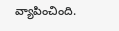వ్యాపించింది.